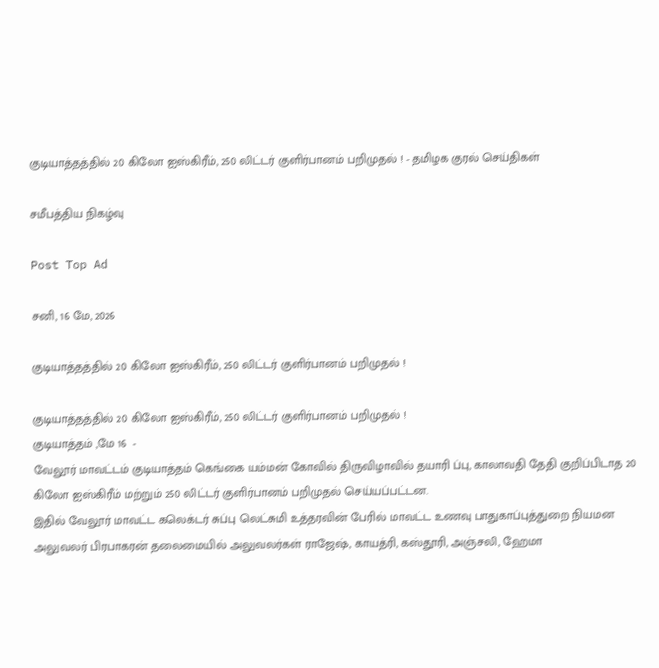குடியாத்தத்தில் 20 கிலோ ஐஸ்கிரீம், 250 லிட்டர் குளிர்பானம் பறிமுதல் ! - தமிழக குரல் செய்திகள்

சமீபத்திய நிகழ்வு

Post Top Ad

சனி, 16 மே, 2026

குடியாத்தத்தில் 20 கிலோ ஐஸ்கிரீம், 250 லிட்டர் குளிர்பானம் பறிமுதல் !

குடியாத்தத்தில் 20 கிலோ ஐஸ்கிரீம், 250 லிட்டர் குளிர்பானம் பறிமுதல் !
குடியாத்தம் ,மே 16  -
வேலூர் மாவட்டம் குடியாத்தம் கெங்கை யம்மன் கோவில் திருவிழாவில் தயாரி ப்பு, காலாவதி தேதி குறிப்பிடாத 20 கிலோ ஐஸ்கிரீம் மற்றும் 250 லிட்டர் குளிர்பானம் பறிமுதல் செய்யப்பட்டன.
இதில் வேலூர் மாவட்ட கலெக்டர் சுப்பு லெட்சுமி உத்தரவின் பேரில் மாவட்ட உணவு பாதுகாப்புத்துறை நியமன அலுவலர் பிரபாகரன் தலைமையில் அலுவலர்கள் ராஜேஷ், காயத்ரி, கஸ்தூரி, அஞ்சலி, ஹேமா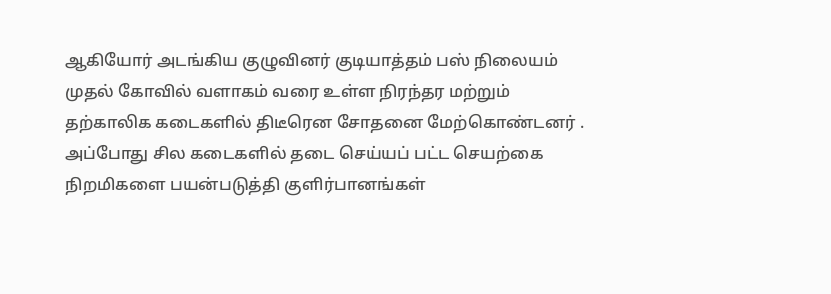ஆகியோர் அடங்கிய குழுவினர் குடியாத்தம் பஸ் நிலையம் முதல் கோவில் வளாகம் வரை உள்ள நிரந்தர மற்றும் தற்காலிக கடைகளில் திடீரென சோதனை மேற்கொண்டனர் . அப்போது சில கடைகளில் தடை செய்யப் பட்ட செயற்கை நிறமிகளை பயன்படுத்தி குளிர்பானங்கள்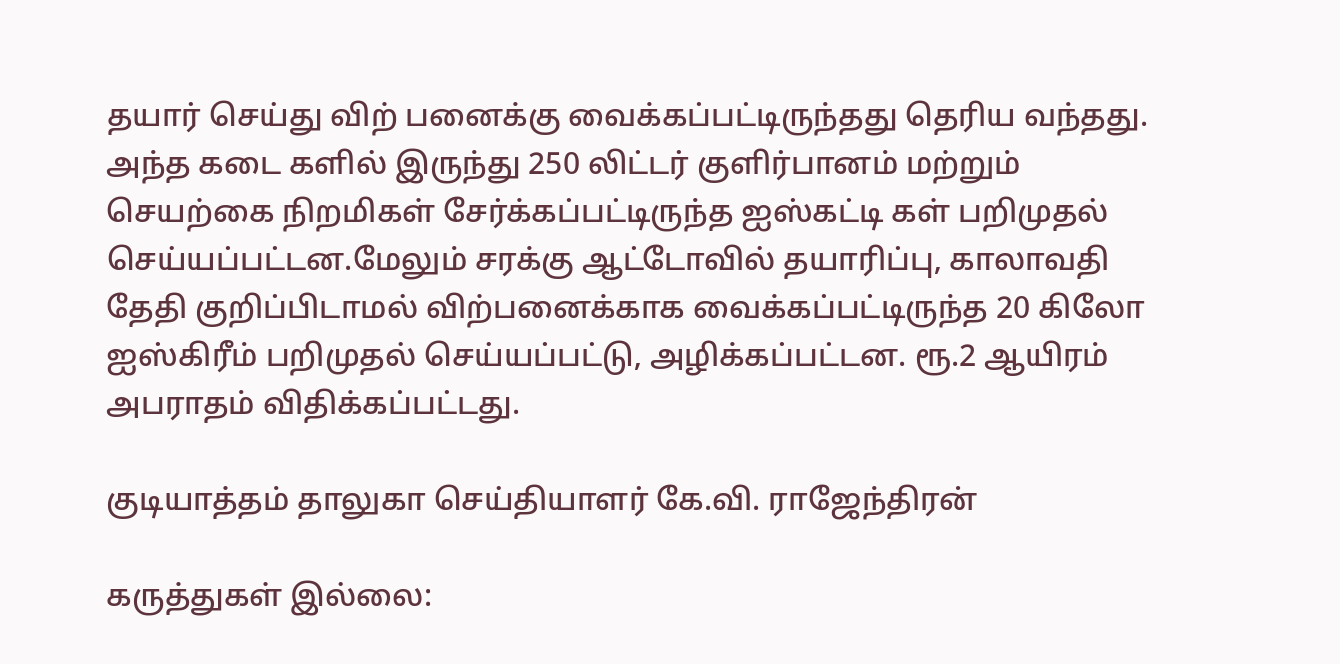தயார் செய்து விற் பனைக்கு வைக்கப்பட்டிருந்தது தெரிய வந்தது. அந்த கடை களில் இருந்து 250 லிட்டர் குளிர்பானம் மற்றும் செயற்கை நிறமிகள் சேர்க்கப்பட்டிருந்த ஐஸ்கட்டி கள் பறிமுதல் செய்யப்பட்டன.மேலும் சரக்கு ஆட்டோவில் தயாரிப்பு, காலாவதி தேதி குறிப்பிடாமல் விற்பனைக்காக வைக்கப்பட்டிருந்த 20 கிலோ ஐஸ்கிரீம் பறிமுதல் செய்யப்பட்டு, அழிக்கப்பட்டன. ரூ.2 ஆயிரம் அபராதம் விதிக்கப்பட்டது.

குடியாத்தம் தாலுகா செய்தியாளர் கே.வி. ராஜேந்திரன்

கருத்துகள் இல்லை: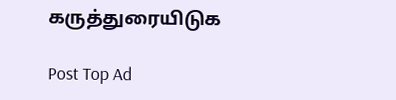கருத்துரையிடுக

Post Top Ad